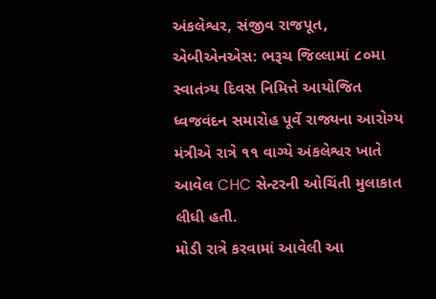અંકલેશ્વર, સંજીવ રાજપૂત, એબીએનએસ: ભરૂચ જિલ્લામાં ૮૦મા સ્વાતંત્ર્ય દિવસ નિમિત્તે આયોજિત ધ્વજવંદન સમારોહ પૂર્વે રાજ્યના આરોગ્ય મંત્રીએ રાત્રે ૧૧ વાગ્યે અંકલેશ્વર ખાતે આવેલ CHC સેન્ટરની ઓચિંતી મુલાકાત લીધી હતી.
મોડી રાત્રે કરવામાં આવેલી આ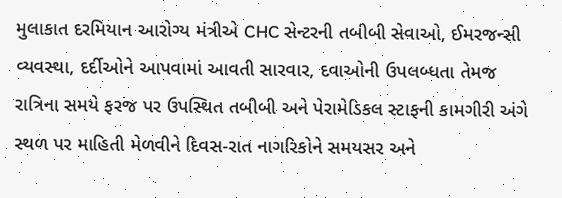મુલાકાત દરમિયાન આરોગ્ય મંત્રીએ CHC સેન્ટરની તબીબી સેવાઓ, ઈમરજન્સી વ્યવસ્થા, દર્દીઓને આપવામાં આવતી સારવાર, દવાઓની ઉપલબ્ધતા તેમજ રાત્રિના સમયે ફરજ પર ઉપસ્થિત તબીબી અને પેરામેડિકલ સ્ટાફની કામગીરી અંગે સ્થળ પર માહિતી મેળવીને દિવસ-રાત નાગરિકોને સમયસર અને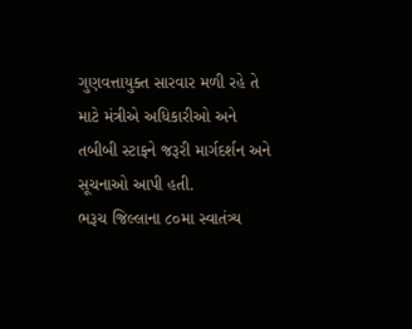ગુણવત્તાયુક્ત સારવાર મળી રહે તે માટે મંત્રીએ અધિકારીઓ અને તબીબી સ્ટાફને જરૂરી માર્ગદર્શન અને સૂચનાઓ આપી હતી.
ભરૂચ જિલ્લાના ૮૦મા સ્વાતંત્ર્ય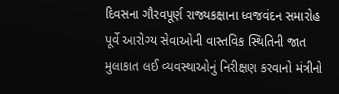દિવસના ગૌરવપૂર્ણ રાજ્યકક્ષાના ધ્વજવંદન સમારોહ પૂર્વે આરોગ્ય સેવાઓની વાસ્તવિક સ્થિતિની જાત મુલાકાત લઈ વ્યવસ્થાઓનું નિરીક્ષણ કરવાનો મંત્રીનો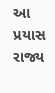આ પ્રયાસ રાજ્ય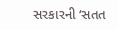સરકારની ‘સતત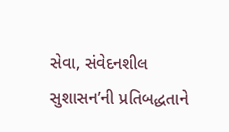સેવા, સંવેદનશીલ સુશાસન’ની પ્રતિબદ્ધતાને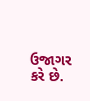ઉજાગર કરે છે.